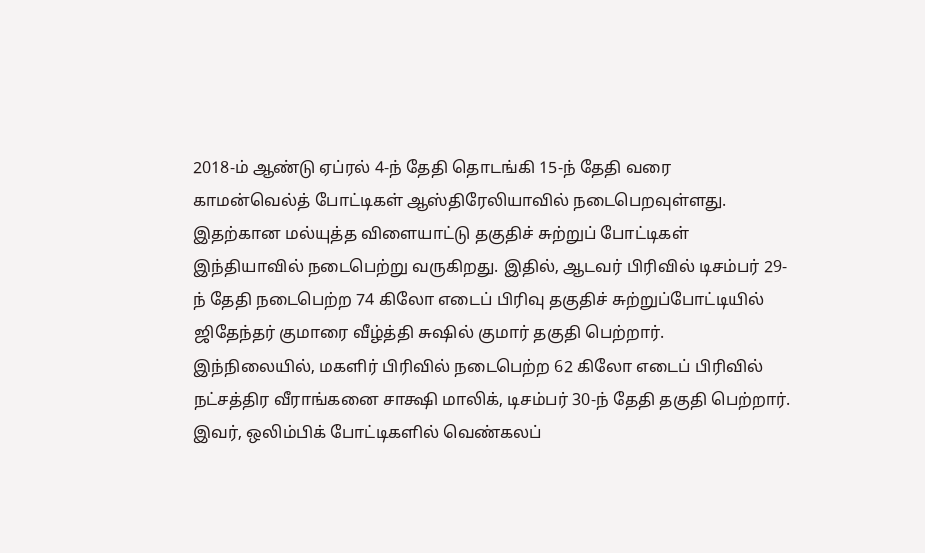2018-ம் ஆண்டு ஏப்ரல் 4-ந் தேதி தொடங்கி 15-ந் தேதி வரை காமன்வெல்த் போட்டிகள் ஆஸ்திரேலியாவில் நடைபெறவுள்ளது.
இதற்கான மல்யுத்த விளையாட்டு தகுதிச் சுற்றுப் போட்டிகள் இந்தியாவில் நடைபெற்று வருகிறது. இதில், ஆடவர் பிரிவில் டிசம்பர் 29-ந் தேதி நடைபெற்ற 74 கிலோ எடைப் பிரிவு தகுதிச் சுற்றுப்போட்டியில் ஜிதேந்தர் குமாரை வீழ்த்தி சுஷில் குமார் தகுதி பெற்றார்.
இந்நிலையில், மகளிர் பிரிவில் நடைபெற்ற 62 கிலோ எடைப் பிரிவில் நட்சத்திர வீராங்கனை சாக்ஷி மாலிக், டிசம்பர் 30-ந் தேதி தகுதி பெற்றார். இவர், ஒலிம்பிக் போட்டிகளில் வெண்கலப்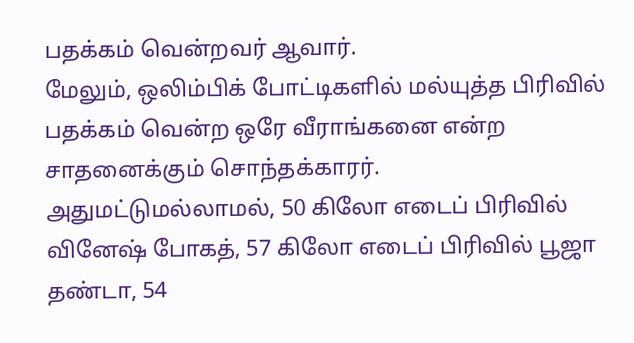பதக்கம் வென்றவர் ஆவார்.
மேலும், ஒலிம்பிக் போட்டிகளில் மல்யுத்த பிரிவில் பதக்கம் வென்ற ஒரே வீராங்கனை என்ற சாதனைக்கும் சொந்தக்காரர்.
அதுமட்டுமல்லாமல், 50 கிலோ எடைப் பிரிவில் வினேஷ் போகத், 57 கிலோ எடைப் பிரிவில் பூஜா தண்டா, 54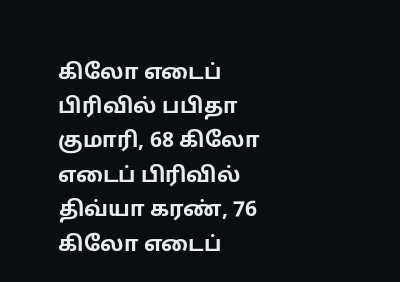கிலோ எடைப் பிரிவில் பபிதா குமாரி, 68 கிலோ எடைப் பிரிவில் திவ்யா கரண், 76 கிலோ எடைப்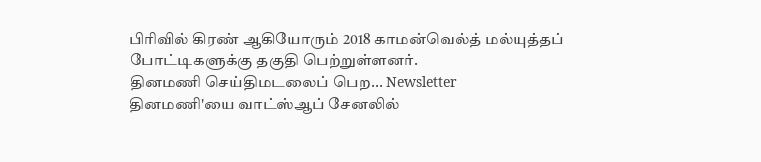பிரிவில் கிரண் ஆகியோரும் 2018 காமன்வெல்த் மல்யுத்தப் போட்டிகளுக்கு தகுதி பெற்றுள்ளனர்.
தினமணி செய்திமடலைப் பெற... Newsletter
தினமணி'யை வாட்ஸ்ஆப் சேனலில்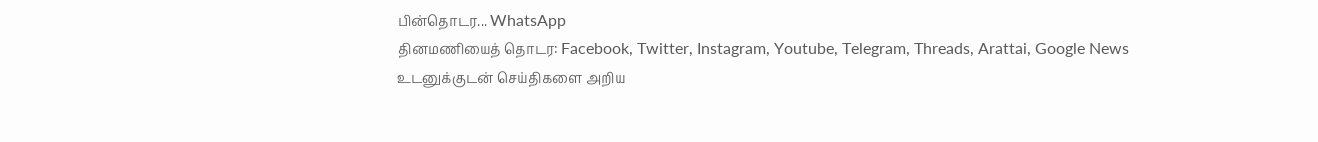பின்தொடர... WhatsApp
தினமணியைத் தொடர: Facebook, Twitter, Instagram, Youtube, Telegram, Threads, Arattai, Google News
உடனுக்குடன் செய்திகளை அறிய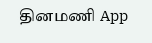தினமணி App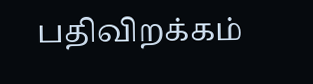பதிவிறக்கம்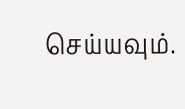செய்யவும்.